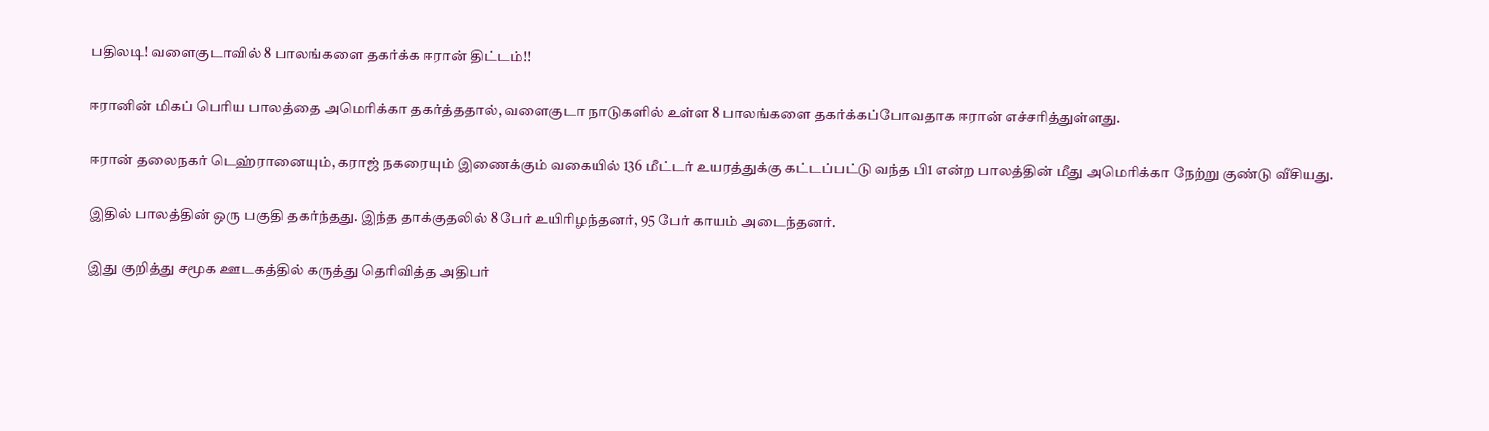பதிலடி! வளைகுடாவில் 8 பாலங்களை தகர்க்க ஈரான் திட்டம்!!

ஈரானின் மிகப் பெரிய பாலத்தை அமெரிக்கா தகர்த்ததால், வளைகுடா நாடுகளில் உள்ள 8 பாலங்களை தகர்க்கப்போவதாக ஈரான் எச்சரித்துள்ளது.

ஈரான் தலைநகர் டெஹ்ரானையும், கராஜ் நகரையும் இணைக்கும் வகையில் 136 மீட்டர் உயரத்துக்கு கட்டப்பட்டு வந்த பி1 என்ற பாலத்தின் மீது அமெரிக்கா நேற்று குண்டு வீசியது.

இதில் பாலத்தின் ஒரு பகுதி தகர்ந்தது. இந்த தாக்குதலில் 8 பேர் உயிரிழந்தனர், 95 பேர் காயம் அடைந்தனர்.

இது குறித்து சமூக ஊடகத்தில் கருத்து தெரிவித்த அதிபர்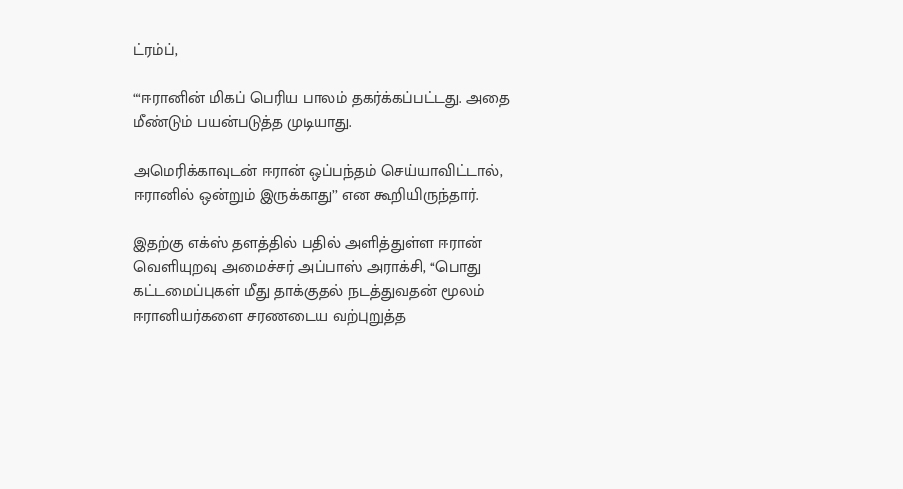ட்ரம்ப்,

“‘ஈரானின் மிகப் பெரிய பாலம் தகர்க்கப்பட்டது. அதை மீண்டும் பயன்படுத்த முடியாது.

அமெரிக்காவுடன் ஈரான் ஒப்பந்தம் செய்யாவிட்டால், ஈரானில் ஒன்றும் இருக்காது’’ என கூறியிருந்தார்.

இதற்கு எக்ஸ் தளத்தில் பதில் அளித்துள்ள ஈரான் வெளியுறவு அமைச்சர் அப்பாஸ் அராக்சி, ‘‘பொது கட்டமைப்புகள் மீது தாக்குதல் நடத்துவதன் மூலம் ஈரானியர்களை சரணடைய வற்புறுத்த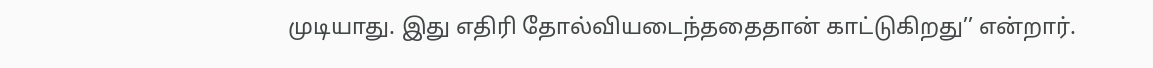முடியாது. இது எதிரி தோல்வியடைந்ததைதான் காட்டுகிறது’’ என்றார்.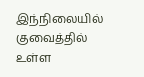இந்நிலையில் குவைத்தில் உள்ள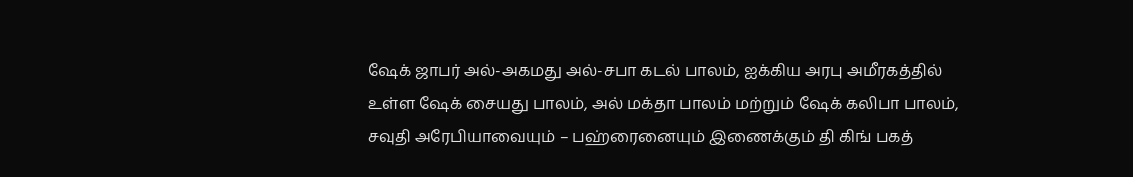ஷேக் ஜாபர் அல்-அகமது அல்-சபா கடல் பாலம், ஐக்கிய அரபு அமீரகத்தில் உள்ள ஷேக் சையது பாலம், அல் மக்தா பாலம் மற்றும் ஷேக் கலிபா பாலம், சவுதி அரேபியாவையும் – பஹ்ரைனையும் இணைக்கும் தி கிங் பகத்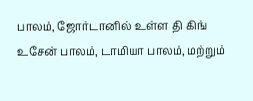பாலம், ஜோர்டானில் உள்ள தி கிங் உசேன் பாலம், டாமியா பாலம், மற்றும்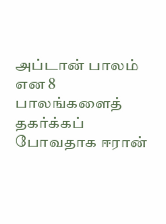அப்டான் பாலம் என 8 பாலங்களைத் தகர்க்கப் போவதாக ஈரான்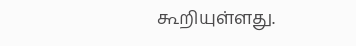கூறியுள்ளது.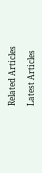Related Articles

Latest Articles